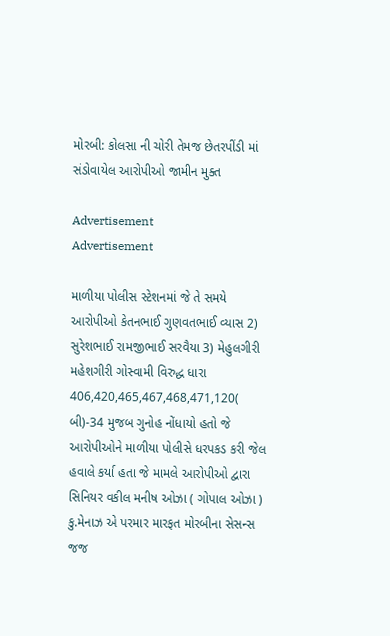મોરબી: કોલસા ની ચોરી તેમજ છેતરપીંડી માં સંડોવાયેલ આરોપીઓ જામીન મુક્ત

Advertisement
Advertisement

માળીયા પોલીસ સ્ટેશનમાં જે તે સમયે આરોપીઓ કેતનભાઈ ગુણવતભાઈ વ્યાસ 2) સુરેશભાઈ રામજીભાઈ સરવૈયા 3) મેહુલગીરી મહેશગીરી ગોસ્વામી વિરુદ્ધ ધારા 406,420,465,467,468,471,120( બી)-34 મુજબ ગુનોહ નોંધાયો હતો જે આરોપીઓને માળીયા પોલીસે ધરપકડ કરી જેલ હવાલે કર્યા હતા જે મામલે આરોપીઓ દ્વારા સિનિયર વકીલ મનીષ ઓઝા ( ગોપાલ ઓઝા ) કુ.મેનાઝ એ પરમાર મારફત મોરબીના સેસન્સ જજ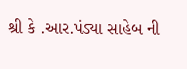શ્રી કે .આર.પંડ્યા સાહેબ ની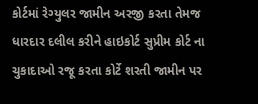કોર્ટમાં રેગ્યુલર જામીન અરજી કરતા તેમજ ધારદાર દલીલ કરીને હાઇકોર્ટ સુપ્રીમ કોર્ટ ના ચુકાદાઓ રજૂ કરતા કોર્ટે શરતી જામીન પર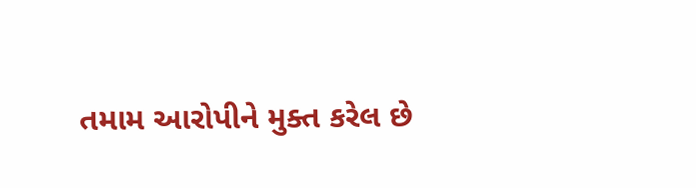તમામ આરોપીને મુક્ત કરેલ છે